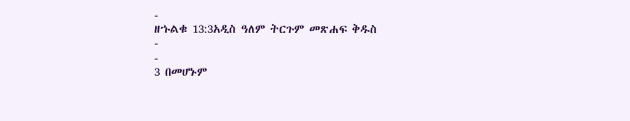-
ዘኁልቁ 13:3አዲስ ዓለም ትርጉም መጽሐፍ ቅዱስ
-
-
3 በመሆኑም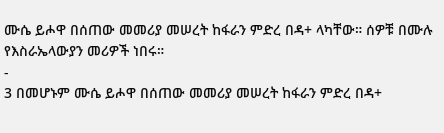ሙሴ ይሖዋ በሰጠው መመሪያ መሠረት ከፋራን ምድረ በዳ+ ላካቸው። ሰዎቹ በሙሉ የእስራኤላውያን መሪዎች ነበሩ።
-
3 በመሆኑም ሙሴ ይሖዋ በሰጠው መመሪያ መሠረት ከፋራን ምድረ በዳ+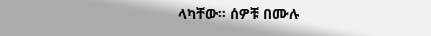ላካቸው። ሰዎቹ በሙሉ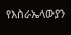የእስራኤላውያን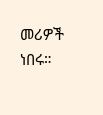መሪዎች ነበሩ።